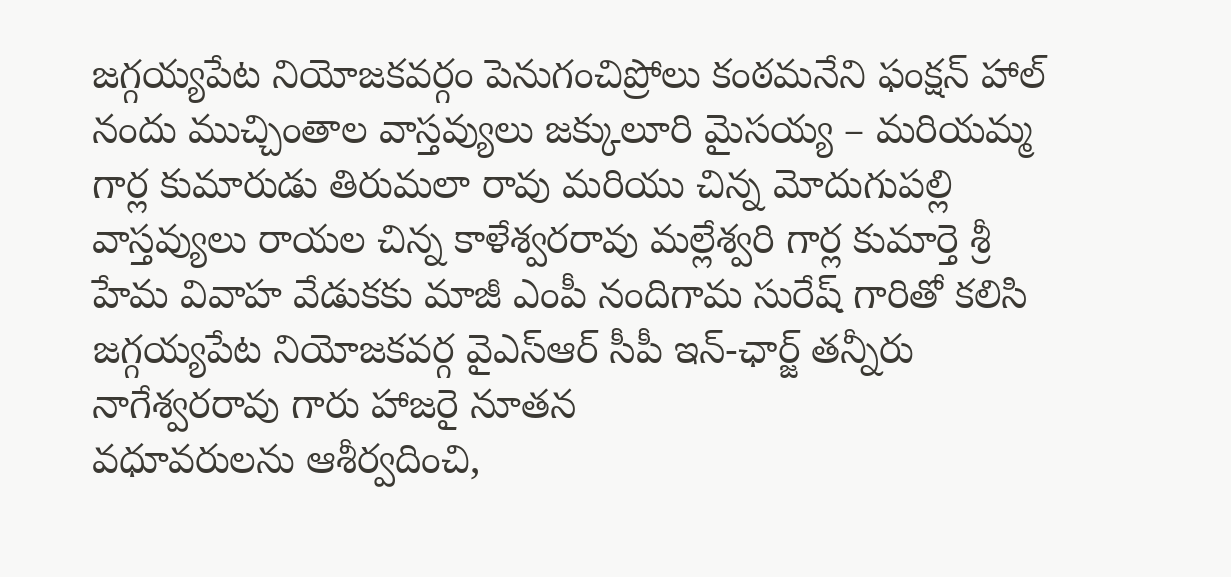జగ్గయ్యపేట నియోజకవర్గం పెనుగంచిప్రోలు కంఠమనేని ఫంక్షన్ హాల్ నందు ముచ్చింతాల వాస్తవ్యులు జక్కులూరి మైసయ్య – మరియమ్మ గార్ల కుమారుడు తిరుమలా రావు మరియు చిన్న మోదుగుపల్లి వాస్తవ్యులు రాయల చిన్న కాళేశ్వరరావు మల్లేశ్వరి గార్ల కుమార్తె శ్రీ హేమ వివాహ వేడుకకు మాజీ ఎంపీ నందిగామ సురేష్ గారితో కలిసి జగ్గయ్యపేట నియోజకవర్గ వైఎస్ఆర్ సీపీ ఇన్-ఛార్జ్ తన్నీరు నాగేశ్వరరావు గారు హాజరై నూతన
వధూవరులను ఆశీర్వదించి,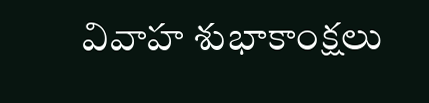వివాహ శుభాకాంక్షలు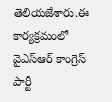తెలియజేశారు.ఈ కార్యక్రమంలో వైఎస్ఆర్ కాంగ్రెస్ పార్టీ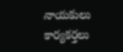నాయకులు కార్యకర్తలు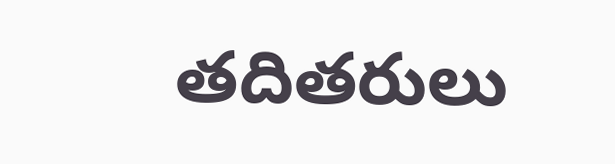తదితరులు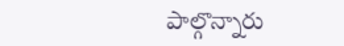పాల్గొన్నారు